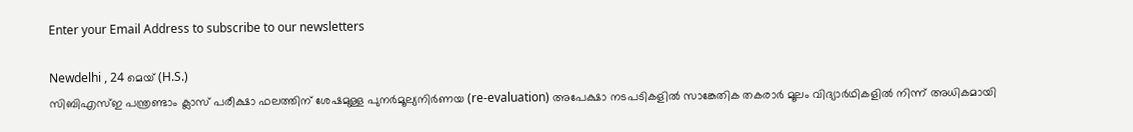Enter your Email Address to subscribe to our newsletters

Newdelhi , 24 മെയ് (H.S.)
സിബിഎസ്ഇ പന്ത്രണ്ടാം ക്ലാസ് പരീക്ഷാ ഫലത്തിന് ശേഷമുള്ള പുനർമൂല്യനിർണയ (re-evaluation) അപേക്ഷാ നടപടികളിൽ സാങ്കേതിക തകരാർ മൂലം വിദ്യാർഥികളിൽ നിന്ന് അധികമായി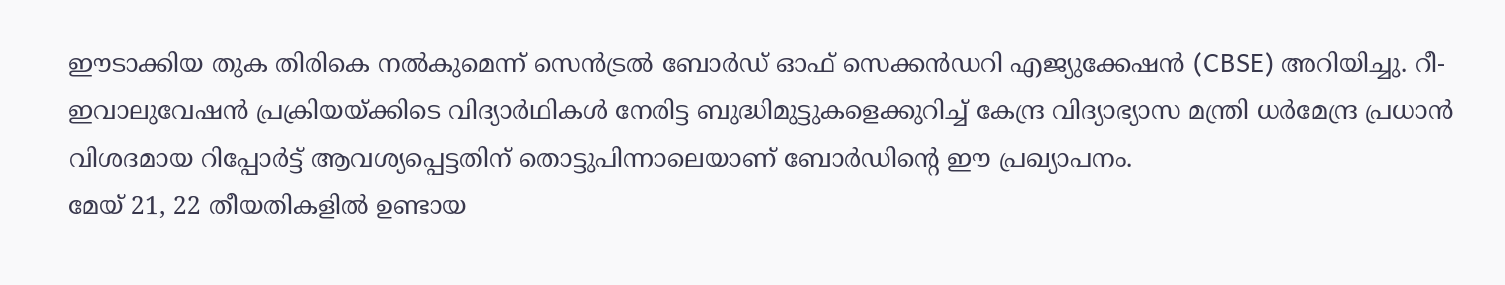ഈടാക്കിയ തുക തിരികെ നൽകുമെന്ന് സെൻട്രൽ ബോർഡ് ഓഫ് സെക്കൻഡറി എജ്യുക്കേഷൻ (CBSE) അറിയിച്ചു. റീ-ഇവാലുവേഷൻ പ്രക്രിയയ്ക്കിടെ വിദ്യാർഥികൾ നേരിട്ട ബുദ്ധിമുട്ടുകളെക്കുറിച്ച് കേന്ദ്ര വിദ്യാഭ്യാസ മന്ത്രി ധർമേന്ദ്ര പ്രധാൻ വിശദമായ റിപ്പോർട്ട് ആവശ്യപ്പെട്ടതിന് തൊട്ടുപിന്നാലെയാണ് ബോർഡിൻ്റെ ഈ പ്രഖ്യാപനം.
മേയ് 21, 22 തീയതികളിൽ ഉണ്ടായ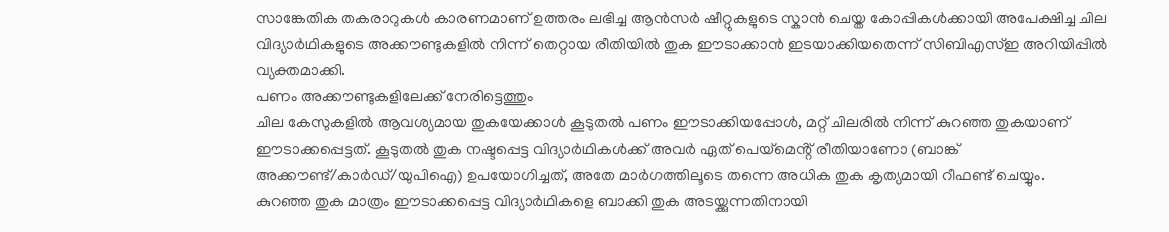സാങ്കേതിക തകരാറുകൾ കാരണമാണ് ഉത്തരം ലഭിച്ച ആൻസർ ഷീറ്റുകളുടെ സ്കാൻ ചെയ്ത കോപ്പികൾക്കായി അപേക്ഷിച്ച ചില വിദ്യാർഥികളുടെ അക്കൗണ്ടുകളിൽ നിന്ന് തെറ്റായ രീതിയിൽ തുക ഈടാക്കാൻ ഇടയാക്കിയതെന്ന് സിബിഎസ്ഇ അറിയിപ്പിൽ വ്യക്തമാക്കി.
പണം അക്കൗണ്ടുകളിലേക്ക് നേരിട്ടെത്തും
ചില കേസുകളിൽ ആവശ്യമായ തുകയേക്കാൾ കൂടുതൽ പണം ഈടാക്കിയപ്പോൾ, മറ്റ് ചിലരിൽ നിന്ന് കുറഞ്ഞ തുകയാണ് ഈടാക്കപ്പെട്ടത്. കൂടുതൽ തുക നഷ്ടപ്പെട്ട വിദ്യാർഥികൾക്ക് അവർ ഏത് പെയ്മെൻ്റ് രീതിയാണോ (ബാങ്ക് അക്കൗണ്ട്/കാർഡ്/യുപിഐ) ഉപയോഗിച്ചത്, അതേ മാർഗത്തിലൂടെ തന്നെ അധിക തുക കൃത്യമായി റീഫണ്ട് ചെയ്യും.
കുറഞ്ഞ തുക മാത്രം ഈടാക്കപ്പെട്ട വിദ്യാർഥികളെ ബാക്കി തുക അടയ്ക്കുന്നതിനായി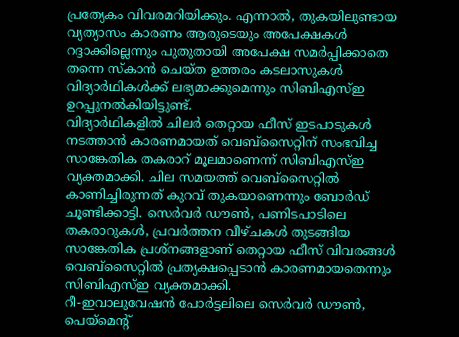പ്രത്യേകം വിവരമറിയിക്കും. എന്നാൽ, തുകയിലുണ്ടായ വ്യത്യാസം കാരണം ആരുടെയും അപേക്ഷകൾ റദ്ദാക്കില്ലെന്നും പുതുതായി അപേക്ഷ സമർപ്പിക്കാതെ തന്നെ സ്കാൻ ചെയ്ത ഉത്തരം കടലാസുകൾ വിദ്യാർഥികൾക്ക് ലഭ്യമാക്കുമെന്നും സിബിഎസ്ഇ ഉറപ്പുനൽകിയിട്ടുണ്ട്.
വിദ്യാർഥികളിൽ ചിലർ തെറ്റായ ഫീസ് ഇടപാടുകൾ നടത്താൻ കാരണമായത് വെബ്സൈറ്റിന് സംഭവിച്ച സാങ്കേതിക തകരാറ് മൂലമാണെന്ന് സിബിഎസ്ഇ വ്യക്തമാക്കി. ചില സമയത്ത് വെബ്സൈറ്റിൽ കാണിച്ചിരുന്നത് കുറവ് തുകയാണെന്നും ബോർഡ് ചൂണ്ടിക്കാട്ടി. സെർവർ ഡൗൺ, പണിടപാടിലെ തകരാറുകൾ, പ്രവർത്തന വീഴ്ചകൾ തുടങ്ങിയ സാങ്കേതിക പ്രശ്നങ്ങളാണ് തെറ്റായ ഫീസ് വിവരങ്ങൾ വെബ്സൈറ്റിൽ പ്രത്യക്ഷപ്പെടാൻ കാരണമായതെന്നും സിബിഎസ്ഇ വ്യക്തമാക്കി.
റീ-ഇവാലുവേഷൻ പോർട്ടലിലെ സെർവർ ഡൗൺ, പെയ്മെന്റ്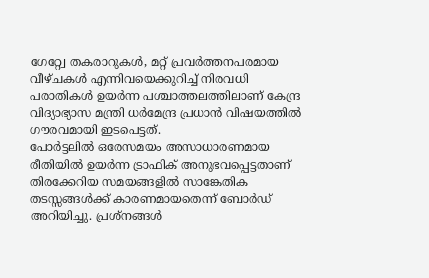ഗേറ്റ്വേ തകരാറുകൾ, മറ്റ് പ്രവർത്തനപരമായ വീഴ്ചകൾ എന്നിവയെക്കുറിച്ച് നിരവധി പരാതികൾ ഉയർന്ന പശ്ചാത്തലത്തിലാണ് കേന്ദ്ര വിദ്യാഭ്യാസ മന്ത്രി ധർമേന്ദ്ര പ്രധാൻ വിഷയത്തിൽ ഗൗരവമായി ഇടപെട്ടത്.
പോർട്ടലിൽ ഒരേസമയം അസാധാരണമായ രീതിയിൽ ഉയർന്ന ട്രാഫിക് അനുഭവപ്പെട്ടതാണ് തിരക്കേറിയ സമയങ്ങളിൽ സാങ്കേതിക തടസ്സങ്ങൾക്ക് കാരണമായതെന്ന് ബോർഡ് അറിയിച്ചു. പ്രശ്നങ്ങൾ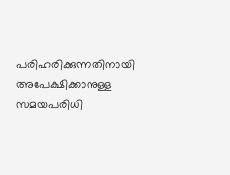പരിഹരിക്കുന്നതിനായി അപേക്ഷിക്കാനുള്ള സമയപരിധി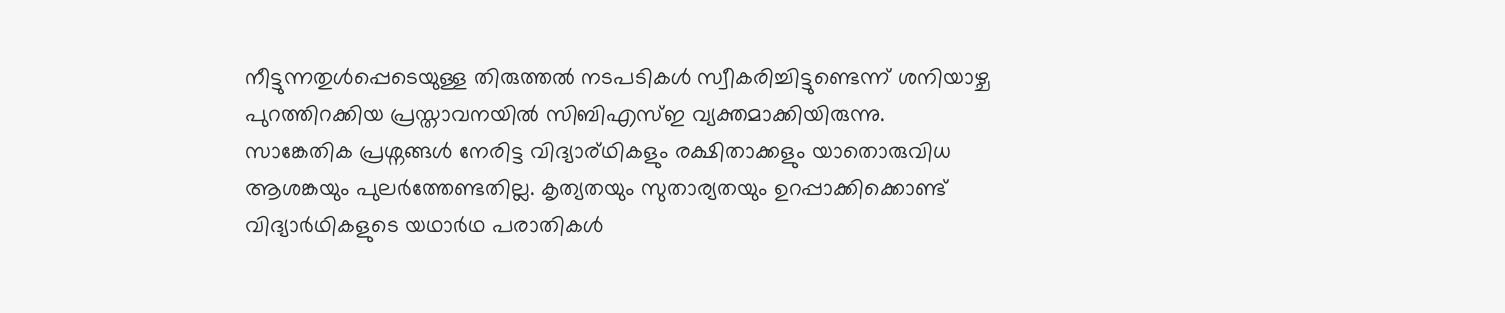നീട്ടുന്നതുൾപ്പെടെയുള്ള തിരുത്തൽ നടപടികൾ സ്വീകരിച്ചിട്ടുണ്ടെന്ന് ശനിയാഴ്ച പുറത്തിറക്കിയ പ്രസ്താവനയിൽ സിബിഎസ്ഇ വ്യക്തമാക്കിയിരുന്നു.
സാങ്കേതിക പ്രശ്നങ്ങൾ നേരിട്ട വിദ്യാര്ഥികളും രക്ഷിതാക്കളും യാതൊരുവിധ ആശങ്കയും പുലർത്തേണ്ടതില്ല. കൃത്യതയും സുതാര്യതയും ഉറപ്പാക്കിക്കൊണ്ട് വിദ്യാർഥികളുടെ യഥാർഥ പരാതികൾ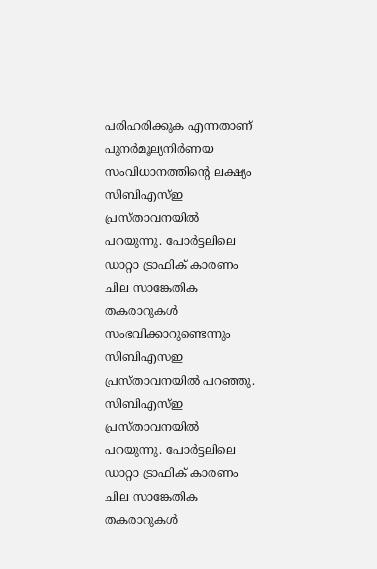പരിഹരിക്കുക എന്നതാണ് പുനർമൂല്യനിർണയ സംവിധാനത്തിൻ്റെ ലക്ഷ്യം സിബിഎസ്ഇ പ്രസ്താവനയിൽ പറയുന്നു. പോർട്ടലിലെ ഡാറ്റാ ട്രാഫിക് കാരണം ചില സാങ്കേതിക തകരാറുകൾ സംഭവിക്കാറുണ്ടെന്നും സിബിഎസഇ പ്രസ്താവനയിൽ പറഞ്ഞു.
സിബിഎസ്ഇ പ്രസ്താവനയിൽ പറയുന്നു. പോർട്ടലിലെ ഡാറ്റാ ട്രാഫിക് കാരണം ചില സാങ്കേതിക തകരാറുകൾ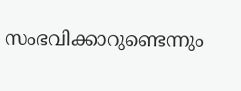സംഭവിക്കാറുണ്ടെന്നും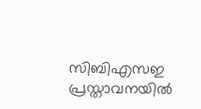സിബിഎസഇ പ്രസ്താവനയിൽ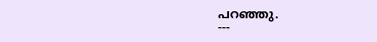പറഞ്ഞു.
---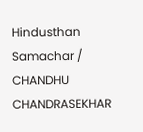Hindusthan Samachar / CHANDHU CHANDRASEKHAR